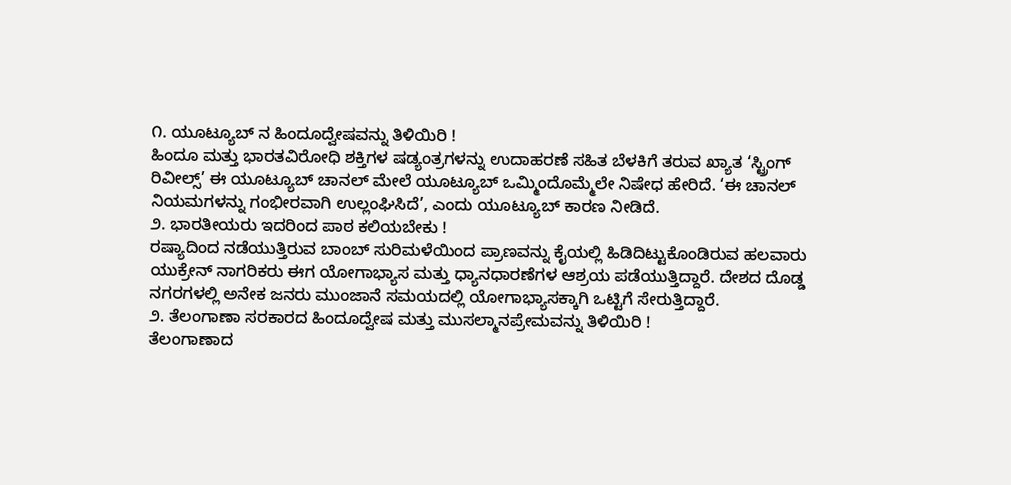೧. ಯೂಟ್ಯೂಬ್ ನ ಹಿಂದೂದ್ವೇಷವನ್ನು ತಿಳಿಯಿರಿ !
ಹಿಂದೂ ಮತ್ತು ಭಾರತವಿರೋಧಿ ಶಕ್ತಿಗಳ ಷಡ್ಯಂತ್ರಗಳನ್ನು ಉದಾಹರಣೆ ಸಹಿತ ಬೆಳಕಿಗೆ ತರುವ ಖ್ಯಾತ ‘ಸ್ಟ್ರಿಂಗ್ ರಿವೀಲ್ಸ್’ ಈ ಯೂಟ್ಯೂಬ್ ಚಾನಲ್ ಮೇಲೆ ಯೂಟ್ಯೂಬ್ ಒಮ್ಮಿಂದೊಮ್ಮೆಲೇ ನಿಷೇಧ ಹೇರಿದೆ. ‘ಈ ಚಾನಲ್ ನಿಯಮಗಳನ್ನು ಗಂಭೀರವಾಗಿ ಉಲ್ಲಂಘಿಸಿದೆ’, ಎಂದು ಯೂಟ್ಯೂಬ್ ಕಾರಣ ನೀಡಿದೆ.
೨. ಭಾರತೀಯರು ಇದರಿಂದ ಪಾಠ ಕಲಿಯಬೇಕು !
ರಷ್ಯಾದಿಂದ ನಡೆಯುತ್ತಿರುವ ಬಾಂಬ್ ಸುರಿಮಳೆಯಿಂದ ಪ್ರಾಣವನ್ನು ಕೈಯಲ್ಲಿ ಹಿಡಿದಿಟ್ಟುಕೊಂಡಿರುವ ಹಲವಾರು ಯುಕ್ರೇನ್ ನಾಗರಿಕರು ಈಗ ಯೋಗಾಭ್ಯಾಸ ಮತ್ತು ಧ್ಯಾನಧಾರಣೆಗಳ ಆಶ್ರಯ ಪಡೆಯುತ್ತಿದ್ದಾರೆ. ದೇಶದ ದೊಡ್ಡ ನಗರಗಳಲ್ಲಿ ಅನೇಕ ಜನರು ಮುಂಜಾನೆ ಸಮಯದಲ್ಲಿ ಯೋಗಾಭ್ಯಾಸಕ್ಕಾಗಿ ಒಟ್ಟಿಗೆ ಸೇರುತ್ತಿದ್ದಾರೆ.
೨. ತೆಲಂಗಾಣಾ ಸರಕಾರದ ಹಿಂದೂದ್ವೇಷ ಮತ್ತು ಮುಸಲ್ಮಾನಪ್ರೇಮವನ್ನು ತಿಳಿಯಿರಿ !
ತೆಲಂಗಾಣಾದ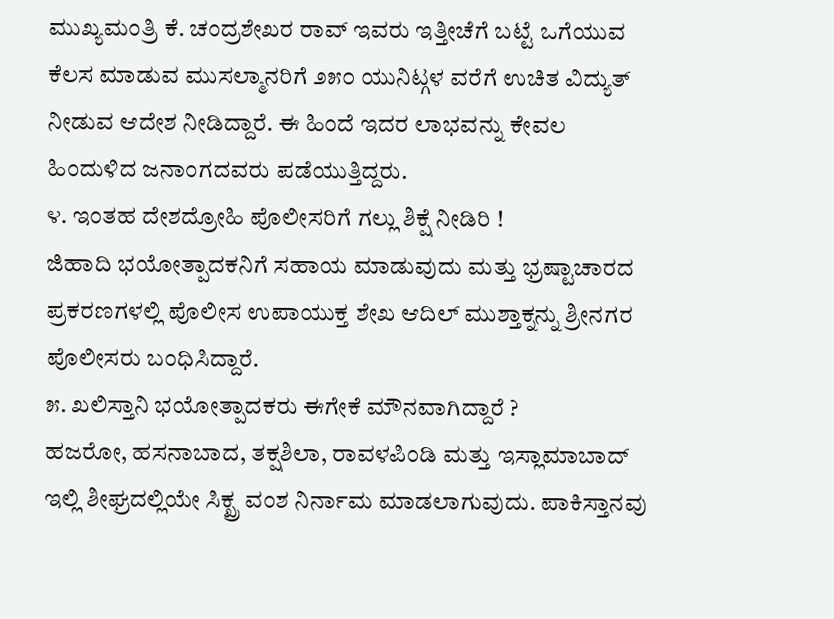ಮುಖ್ಯಮಂತ್ರಿ ಕೆ. ಚಂದ್ರಶೇಖರ ರಾವ್ ಇವರು ಇತ್ತೀಚೆಗೆ ಬಟ್ಟೆ ಒಗೆಯುವ ಕೆಲಸ ಮಾಡುವ ಮುಸಲ್ಮಾನರಿಗೆ ೨೫೦ ಯುನಿಟ್ಗಳ ವರೆಗೆ ಉಚಿತ ವಿದ್ಯುತ್ ನೀಡುವ ಆದೇಶ ನೀಡಿದ್ದಾರೆ. ಈ ಹಿಂದೆ ಇದರ ಲಾಭವನ್ನು ಕೇವಲ ಹಿಂದುಳಿದ ಜನಾಂಗದವರು ಪಡೆಯುತ್ತಿದ್ದರು.
೪. ಇಂತಹ ದೇಶದ್ರೋಹಿ ಪೊಲೀಸರಿಗೆ ಗಲ್ಲು ಶಿಕ್ಷೆ ನೀಡಿರಿ !
ಜಿಹಾದಿ ಭಯೋತ್ಪಾದಕನಿಗೆ ಸಹಾಯ ಮಾಡುವುದು ಮತ್ತು ಭ್ರಷ್ಟಾಚಾರದ ಪ್ರಕರಣಗಳಲ್ಲಿ ಪೊಲೀಸ ಉಪಾಯುಕ್ತ ಶೇಖ ಆದಿಲ್ ಮುಶ್ತಾಕ್ನನ್ನು ಶ್ರೀನಗರ ಪೊಲೀಸರು ಬಂಧಿಸಿದ್ದಾರೆ.
೫. ಖಲಿಸ್ತಾನಿ ಭಯೋತ್ಪಾದಕರು ಈಗೇಕೆ ಮೌನವಾಗಿದ್ದಾರೆ ?
ಹಜರೋ, ಹಸನಾಬಾದ, ತಕ್ಷಶಿಲಾ, ರಾವಳಪಿಂಡಿ ಮತ್ತು ಇಸ್ಲಾಮಾಬಾದ್ ಇಲ್ಲಿ ಶೀಘ್ರದಲ್ಲಿಯೇ ಸಿಕ್ಖ್ರ ವಂಶ ನಿರ್ನಾಮ ಮಾಡಲಾಗುವುದು. ಪಾಕಿಸ್ತಾನವು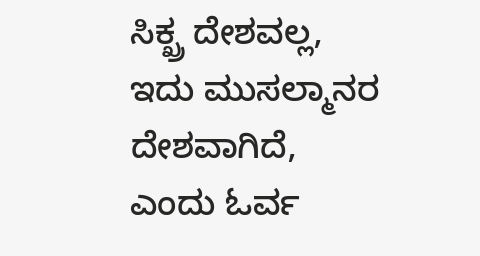ಸಿಕ್ಖ್ರ ದೇಶವಲ್ಲ, ಇದು ಮುಸಲ್ಮಾನರ ದೇಶವಾಗಿದೆ, ಎಂದು ಓರ್ವ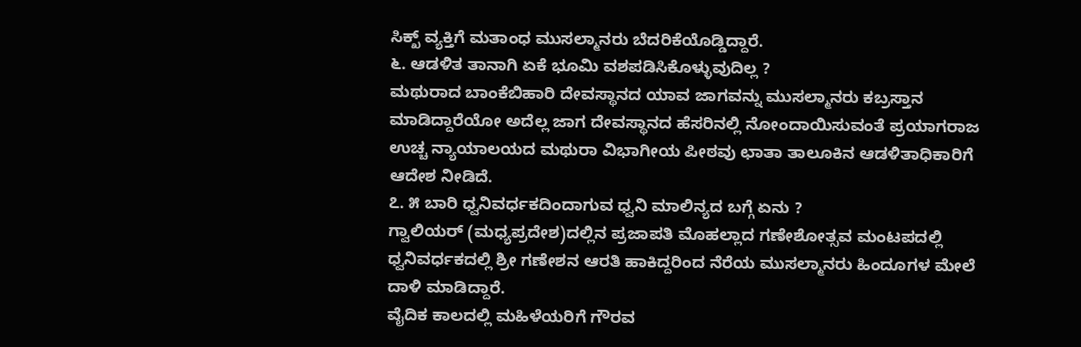ಸಿಕ್ಖ್ ವ್ಯಕ್ತಿಗೆ ಮತಾಂಧ ಮುಸಲ್ಮಾನರು ಬೆದರಿಕೆಯೊಡ್ಡಿದ್ದಾರೆ.
೬. ಆಡಳಿತ ತಾನಾಗಿ ಏಕೆ ಭೂಮಿ ವಶಪಡಿಸಿಕೊಳ್ಳುವುದಿಲ್ಲ ?
ಮಥುರಾದ ಬಾಂಕೆಬಿಹಾರಿ ದೇವಸ್ಥಾನದ ಯಾವ ಜಾಗವನ್ನು ಮುಸಲ್ಮಾನರು ಕಬ್ರಸ್ತಾನ ಮಾಡಿದ್ದಾರೆಯೋ ಅದೆಲ್ಲ ಜಾಗ ದೇವಸ್ಥಾನದ ಹೆಸರಿನಲ್ಲಿ ನೋಂದಾಯಿಸುವಂತೆ ಪ್ರಯಾಗರಾಜ ಉಚ್ಚ ನ್ಯಾಯಾಲಯದ ಮಥುರಾ ವಿಭಾಗೀಯ ಪೀಠವು ಛಾತಾ ತಾಲೂಕಿನ ಆಡಳಿತಾಧಿಕಾರಿಗೆ ಆದೇಶ ನೀಡಿದೆ.
೭. ೫ ಬಾರಿ ಧ್ವನಿವರ್ಧಕದಿಂದಾಗುವ ಧ್ವನಿ ಮಾಲಿನ್ಯದ ಬಗ್ಗೆ ಏನು ?
ಗ್ವಾಲಿಯರ್ (ಮಧ್ಯಪ್ರದೇಶ)ದಲ್ಲಿನ ಪ್ರಜಾಪತಿ ಮೊಹಲ್ಲಾದ ಗಣೇಶೋತ್ಸವ ಮಂಟಪದಲ್ಲಿ ಧ್ವನಿವರ್ಧಕದಲ್ಲಿ ಶ್ರೀ ಗಣೇಶನ ಆರತಿ ಹಾಕಿದ್ದರಿಂದ ನೆರೆಯ ಮುಸಲ್ಮಾನರು ಹಿಂದೂಗಳ ಮೇಲೆ ದಾಳಿ ಮಾಡಿದ್ದಾರೆ.
ವೈದಿಕ ಕಾಲದಲ್ಲಿ ಮಹಿಳೆಯರಿಗೆ ಗೌರವ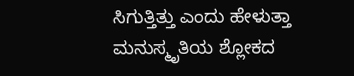ಸಿಗುತ್ತಿತ್ತು ಎಂದು ಹೇಳುತ್ತಾ ಮನುಸ್ಮೃತಿಯ ಶ್ಲೋಕದ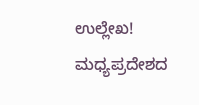ಉಲ್ಲೇಖ!
ಮಧ್ಯಪ್ರದೇಶದ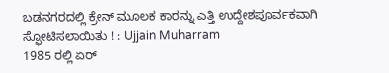ಬಡನಗರದಲ್ಲಿ ಕ್ರೇನ್ ಮೂಲಕ ಕಾರನ್ನು ಎತ್ತಿ ಉದ್ದೇಶಪೂರ್ವಕವಾಗಿ ಸ್ಫೋಟಿಸಲಾಯಿತು ! : Ujjain Muharram
1985 ರಲ್ಲಿ ಏರ್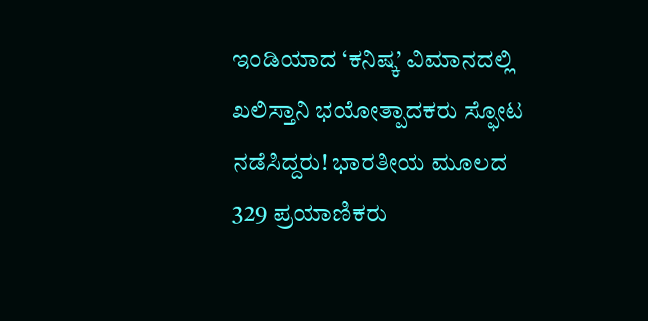ಇಂಡಿಯಾದ ‘ಕನಿಷ್ಕ’ ವಿಮಾನದಲ್ಲಿ ಖಲಿಸ್ತಾನಿ ಭಯೋತ್ಪಾದಕರು ಸ್ಫೋಟ ನಡೆಸಿದ್ದರು! ಭಾರತೀಯ ಮೂಲದ 329 ಪ್ರಯಾಣಿಕರು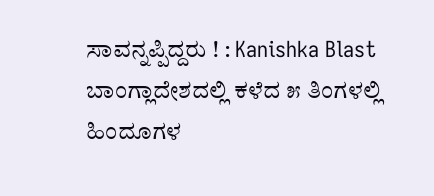ಸಾವನ್ನಪ್ಪಿದ್ದರು ! : Kanishka Blast
ಬಾಂಗ್ಲಾದೇಶದಲ್ಲಿ ಕಳೆದ ೫ ತಿಂಗಳಲ್ಲಿ ಹಿಂದೂಗಳ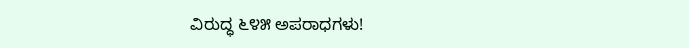ವಿರುದ್ಧ ೬೪೫ ಅಪರಾಧಗಳು!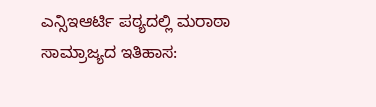ಎನ್ಸಿಇಆರ್ಟಿ ಪಠ್ಯದಲ್ಲಿ ಮರಾಠಾ ಸಾಮ್ರಾಜ್ಯದ ಇತಿಹಾಸ: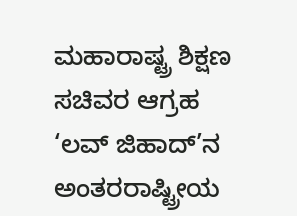ಮಹಾರಾಷ್ಟ್ರ ಶಿಕ್ಷಣ ಸಚಿವರ ಆಗ್ರಹ
‘ಲವ್ ಜಿಹಾದ್’ನ ಅಂತರರಾಷ್ಟ್ರೀಯ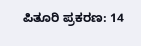ಪಿತೂರಿ ಪ್ರಕರಣ: 14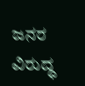ಜನರ ವಿರುದ್ಧ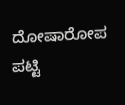ದೋಷಾರೋಪ ಪಟ್ಟಿ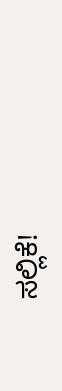ಸಲ್ಲಿಕೆ!